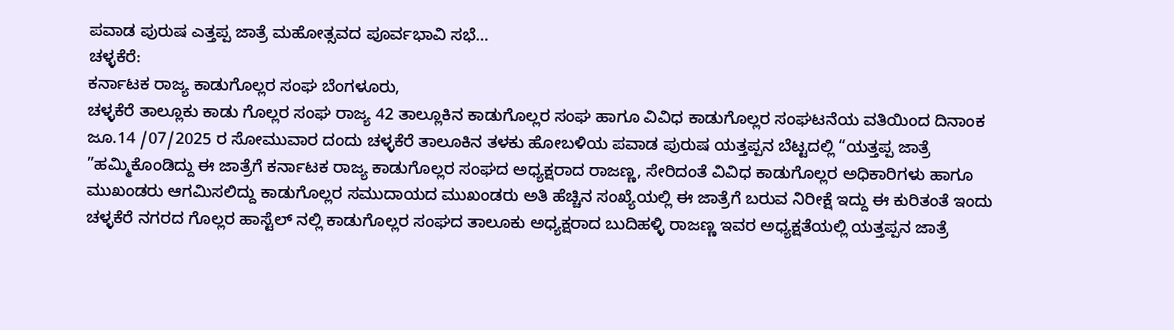ಪವಾಡ ಪುರುಷ ಎತ್ತಪ್ಪ ಜಾತ್ರೆ ಮಹೋತ್ಸವದ ಪೂರ್ವಭಾವಿ ಸಭೆ…
ಚಳ್ಳಕೆರೆ:
ಕರ್ನಾಟಕ ರಾಜ್ಯ ಕಾಡುಗೊಲ್ಲರ ಸಂಘ ಬೆಂಗಳೂರು,
ಚಳ್ಳಕೆರೆ ತಾಲ್ಲೂಕು ಕಾಡು ಗೊಲ್ಲರ ಸಂಘ ರಾಜ್ಯ 42 ತಾಲ್ಲೂಕಿನ ಕಾಡುಗೊಲ್ಲರ ಸಂಘ ಹಾಗೂ ವಿವಿಧ ಕಾಡುಗೊಲ್ಲರ ಸಂಘಟನೆಯ ವತಿಯಿಂದ ದಿನಾಂಕ ಜೂ.14 /07/2025 ರ ಸೋಮುವಾರ ದಂದು ಚಳ್ಳಕೆರೆ ತಾಲೂಕಿನ ತಳಕು ಹೋಬಳಿಯ ಪವಾಡ ಪುರುಷ ಯತ್ತಪ್ಪನ ಬೆಟ್ಟದಲ್ಲಿ “ಯತ್ತಪ್ಪ ಜಾತ್ರೆ ”ಹಮ್ಮಿಕೊಂಡಿದ್ದು ಈ ಜಾತ್ರೆಗೆ ಕರ್ನಾಟಕ ರಾಜ್ಯ ಕಾಡುಗೊಲ್ಲರ ಸಂಘದ ಅಧ್ಯಕ್ಷರಾದ ರಾಜಣ್ಣ, ಸೇರಿದಂತೆ ವಿವಿಧ ಕಾಡುಗೊಲ್ಲರ ಅಧಿಕಾರಿಗಳು ಹಾಗೂ ಮುಖಂಡರು ಆಗಮಿಸಲಿದ್ದು ಕಾಡುಗೊಲ್ಲರ ಸಮುದಾಯದ ಮುಖಂಡರು ಅತಿ ಹೆಚ್ಚಿನ ಸಂಖ್ಯೆಯಲ್ಲಿ ಈ ಜಾತ್ರೆಗೆ ಬರುವ ನಿರೀಕ್ಷೆ ಇದ್ದು ಈ ಕುರಿತಂತೆ ಇಂದು ಚಳ್ಳಕೆರೆ ನಗರದ ಗೊಲ್ಲರ ಹಾಸ್ಟೆಲ್ ನಲ್ಲಿ ಕಾಡುಗೊಲ್ಲರ ಸಂಘದ ತಾಲೂಕು ಅಧ್ಯಕ್ಷರಾದ ಬುದಿಹಳ್ಳಿ ರಾಜಣ್ಣ ಇವರ ಅಧ್ಯಕ್ಷತೆಯಲ್ಲಿ ಯತ್ತಪ್ಪನ ಜಾತ್ರೆ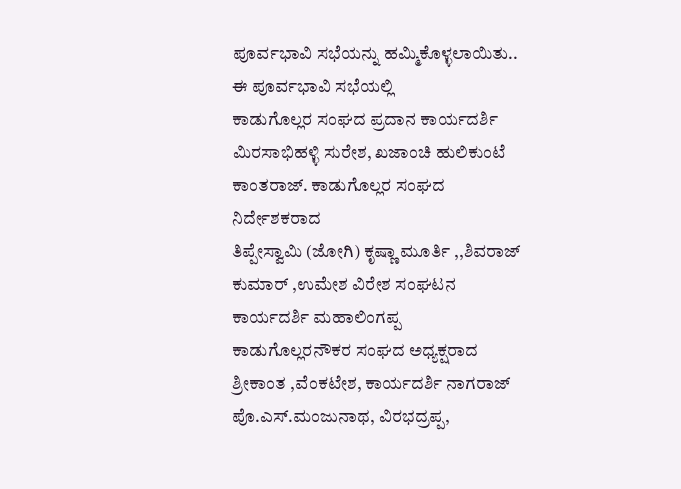ಪೂರ್ವಭಾವಿ ಸಭೆಯನ್ನು ಹಮ್ಮಿಕೊಳ್ಳಲಾಯಿತು..
ಈ ಪೂರ್ವಭಾವಿ ಸಭೆಯಲ್ಲಿ
ಕಾಡುಗೊಲ್ಲರ ಸಂಘದ ಪ್ರದಾನ ಕಾರ್ಯದರ್ಶಿ ಮಿರಸಾಭಿಹಳ್ಳಿ ಸುರೇಶ, ಖಜಾಂಚಿ ಹುಲಿಕುಂಟೆ ಕಾಂತರಾಜ್. ಕಾಡುಗೊಲ್ಲರ ಸಂಘದ ನಿರ್ದೇಶಕರಾದ
ತಿಪ್ಪೇಸ್ವಾಮಿ (ಜೋಗಿ) ಕೃಷ್ಣಾ ಮೂರ್ತಿ ,,ಶಿವರಾಜ್ ಕುಮಾರ್ ,ಉಮೇಶ ವಿರೇಶ ಸಂಘಟನ ಕಾರ್ಯದರ್ಶಿ ಮಹಾಲಿಂಗಪ್ಪ ಕಾಡುಗೊಲ್ಲರನೌಕರ ಸಂಘದ ಅಧ್ಯಕ್ಷರಾದ ಶ್ರೀಕಾಂತ ,ವೆಂಕಟೇಶ, ಕಾರ್ಯದರ್ಶಿ ನಾಗರಾಜ್ ಪೊ.ಎಸ್.ಮಂಜುನಾಥ, ವಿರಭದ್ರಪ್ಪ,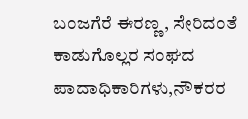ಬಂಜಗೆರೆ ಈರಣ್ಣ, ಸೇರಿದಂತೆ ಕಾಡುಗೊಲ್ಲರ ಸಂಘದ ಪಾದಾಧಿಕಾರಿಗಳು,ನೌಕರರ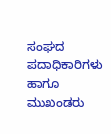ಸಂಘದ ಪದಾಧಿಕಾರಿಗಳು ಹಾಗೂ ಮುಖಂಡರು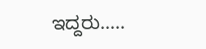ಇದ್ದರು…..